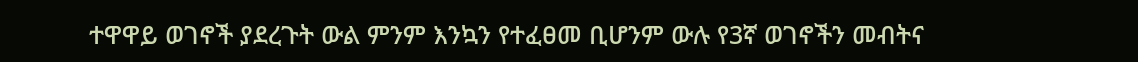ተዋዋይ ወገኖች ያደረጉት ውል ምንም እንኳን የተፈፀመ ቢሆንም ውሉ የ3ኛ ወገኖችን መብትና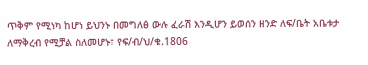ጥቅም የሚነካ ከሆነ ይህንኑ በመግለፅ ውሉ ፈራሽ እንዲሆን ይወሰን ዘንድ ለፍ/ቤት አቤቱታ ለማቅረብ የሚቻል ስለመሆኑ፣ የፍ/ብ/ህ/ቁ.1806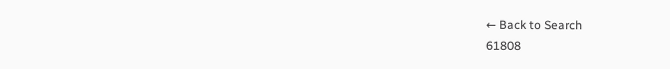← Back to Search
61808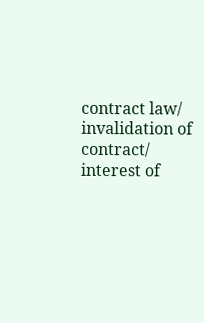contract law/ invalidation of contract/ interest of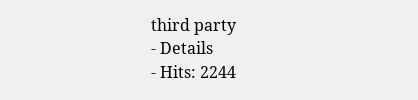third party
- Details
- Hits: 2244